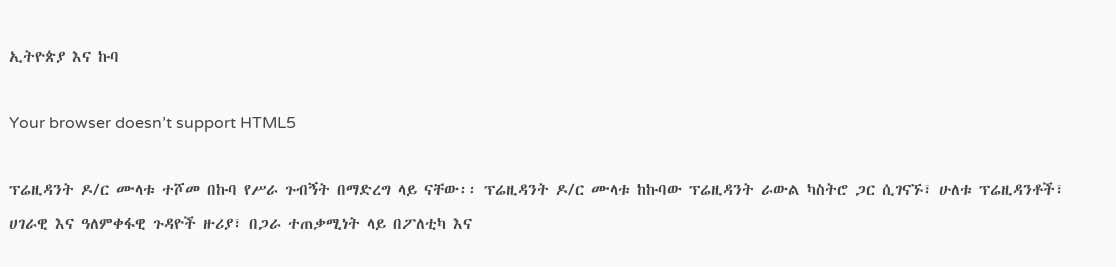ኢትዮጵያ እና ኩባ

Your browser doesn’t support HTML5

ፕሬዚዳንት ዶ/ር ሙላቱ ተሾመ በኩባ የሥራ ጉብኝት በማድረግ ላይ ናቸው፡፡ ፕሬዚዳንት ዶ/ር ሙላቱ ከኩባው ፕሬዚዳንት ራውል ካስትሮ ጋር ሲገናኙ፣ ሁለቱ ፕሬዚዳንቶች፣ ሀገራዊ እና ዓለምቀፋዊ ጉዳዮች ዙሪያ፣ በጋራ ተጠቃሚነት ላይ በፖለቲካ እና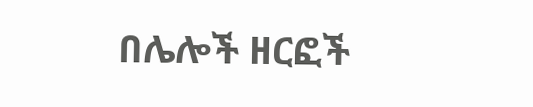በሌሎች ዘርፎች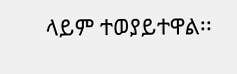ላይም ተወያይተዋል፡፡